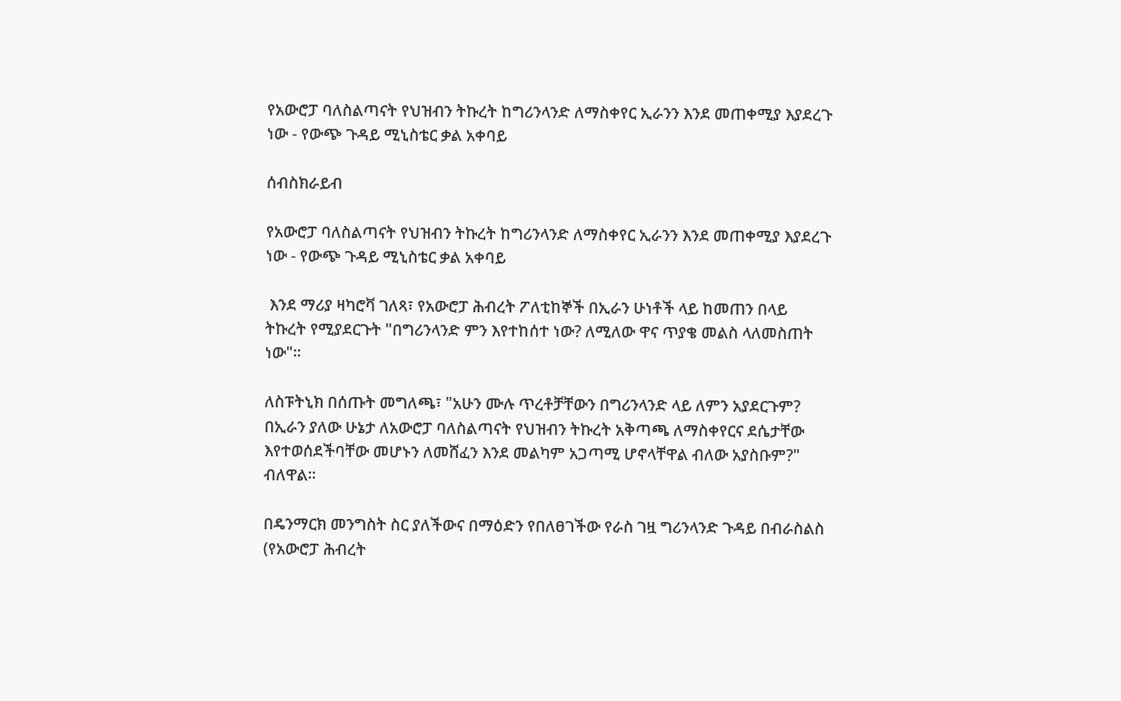የአውሮፓ ባለስልጣናት የህዝብን ትኩረት ከግሪንላንድ ለማስቀየር ኢራንን እንደ መጠቀሚያ እያደረጉ ነው - የውጭ ጉዳይ ሚኒስቴር ቃል አቀባይ

ሰብስክራይብ

የአውሮፓ ባለስልጣናት የህዝብን ትኩረት ከግሪንላንድ ለማስቀየር ኢራንን እንደ መጠቀሚያ እያደረጉ ነው - የውጭ ጉዳይ ሚኒስቴር ቃል አቀባይ

 እንደ ማሪያ ዛካሮቫ ገለጻ፣ የአውሮፓ ሕብረት ፖለቲከኞች በኢራን ሁነቶች ላይ ከመጠን በላይ ትኩረት የሚያደርጉት "በግሪንላንድ ምን እየተከሰተ ነው? ለሚለው ዋና ጥያቄ መልስ ላለመስጠት ነው"።

ለስፑትኒክ በሰጡት መግለጫ፣ "አሁን ሙሉ ጥረቶቻቸውን በግሪንላንድ ላይ ለምን አያደርጉም? በኢራን ያለው ሁኔታ ለአውሮፓ ባለስልጣናት የህዝብን ትኩረት አቅጣጫ ለማስቀየርና ደሴታቸው እየተወሰደችባቸው መሆኑን ለመሸፈን እንደ መልካም አጋጣሚ ሆኖላቸዋል ብለው አያስቡም?" ብለዋል።

በዴንማርክ መንግስት ስር ያለችውና በማዕድን የበለፀገችው የራስ ገዟ ግሪንላንድ ጉዳይ በብራስልስ (የአውሮፓ ሕብረት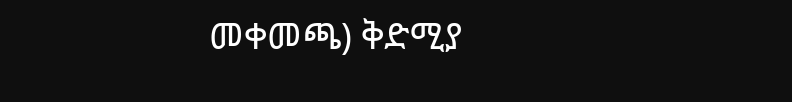መቀመጫ) ቅድሚያ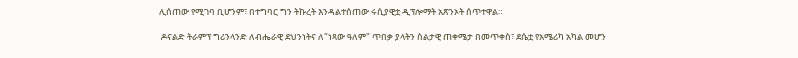ሊሰጠው የሚገባ ቢሆንም፣ በተግባር ግን ትኩረት እንዳልተሰጠው ሩሲያዊቷ ዲፕሎማት አጽንኦት ሰጥተዋል።

 ዶናልድ ትራምፕ ግሪንላንድ ለብሔራዊ ደህንነትና ለ"ነጻው ዓለም" ጥበቃ ያላትን ስልታዊ ጠቀሜታ በመጥቀስ፣ ደሴቷ የአሜሪካ አካል መሆን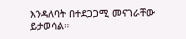እንዳለባት በተደጋጋሚ መናገራቸው ይታወሳል።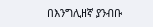በእንግሊዘኛ ያንብቡ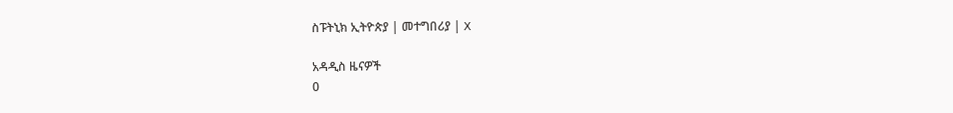ስፑትኒክ ኢትዮጵያ | መተግበሪያ | X

አዳዲስ ዜናዎች
0